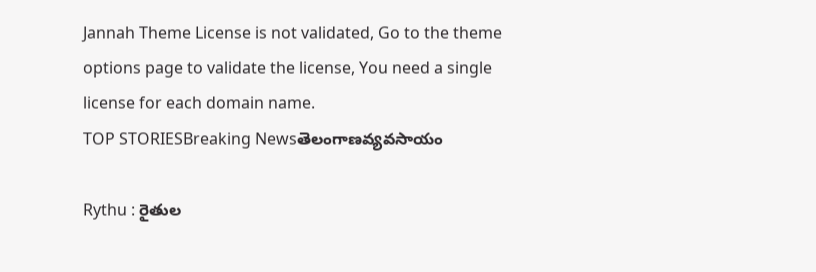Jannah Theme License is not validated, Go to the theme options page to validate the license, You need a single license for each domain name.
TOP STORIESBreaking Newsతెలంగాణవ్యవసాయం

Rythu : రైతుల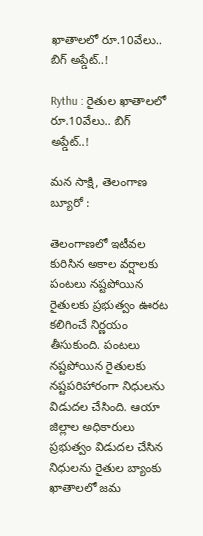ఖాతాలలో రూ.10వేలు.. బిగ్ అప్డేట్..!

Rythu : రైతుల ఖాతాలలో రూ.10వేలు.. బిగ్ అప్డేట్..!

మన సాక్షి, తెలంగాణ బ్యూరో :

తెలంగాణలో ఇటీవల కురిసిన అకాల వర్షాలకు పంటలు నష్టపోయిన రైతులకు ప్రభుత్వం ఊరట కలిగించే నిర్ణయం తీసుకుంది. పంటలు నష్టపోయిన రైతులకు నష్టపరిహారంగా నిధులను విడుదల చేసింది. ఆయా జిల్లాల అధికారులు ప్రభుత్వం విడుదల చేసిన నిధులను రైతుల బ్యాంకు ఖాతాలలో జమ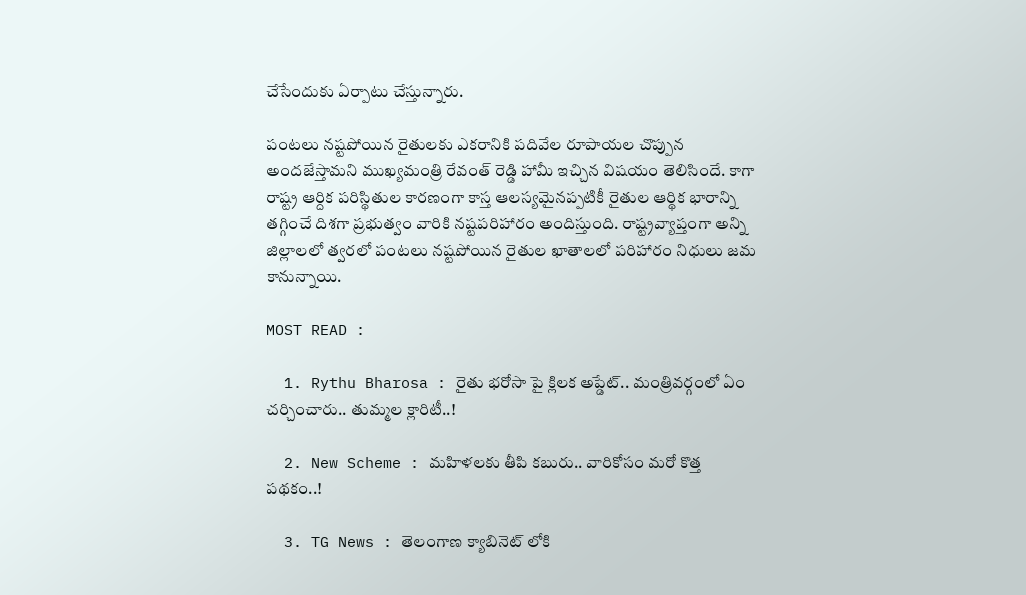చేసేందుకు ఏర్పాటు చేస్తున్నారు.

పంటలు నష్టపోయిన రైతులకు ఎకరానికి పదివేల రూపాయల చొప్పున అందజేస్తామని ముఖ్యమంత్రి రేవంత్ రెడ్డి హామీ ఇచ్చిన విషయం తెలిసిందే. కాగా రాష్ట్ర ఆర్దిక పరిస్థితుల కారణంగా కాస్త ఆలస్యమైనప్పటికీ రైతుల ఆర్థిక భారాన్ని తగ్గించే దిశగా ప్రభుత్వం వారికి నష్టపరిహారం అందిస్తుంది. రాష్ట్రవ్యాప్తంగా అన్ని జిల్లాలలో త్వరలో పంటలు నష్టపోయిన రైతుల ఖాతాలలో పరిహారం నిధులు జమ కానున్నాయి.

MOST READ :

  1. Rythu Bharosa : రైతు భరోసా పై క్లిలక అప్డేట్.. మంత్రివర్గంలో ఏం చర్చించారు.. తుమ్మల క్లారిటీ..!

  2. New Scheme : మహిళలకు తీపి కబురు.. వారికోసం మరో కొత్త పథకం..!

  3. TG News : తెలంగాణ క్యాబినెట్ లోకి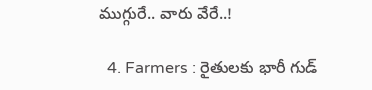ముగ్గురే.. వారు వేరే..!

  4. Farmers : రైతులకు భారీ గుడ్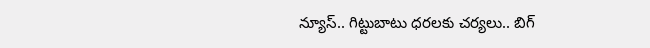న్యూస్.. గిట్టుబాటు ధరలకు చర్యలు.. బిగ్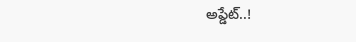అప్డేట్..!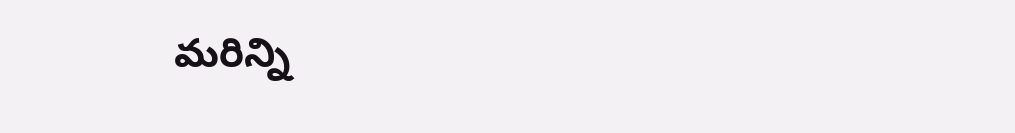మరిన్ని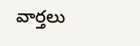వార్తలు